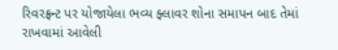રિવરફ્રન્ટ પર યોજાયેલા ભવ્ય ફ્લાવર શોના સમાપન બાદ તેમાં રાખવામાં આવેલી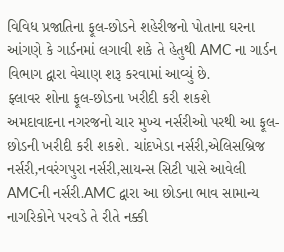વિવિધ પ્રજાતિના ફૂલ-છોડને શહેરીજનો પોતાના ઘરના આંગણે કે ગાર્ડનમાં લગાવી શકે તે હેતુથી AMC ના ગાર્ડન વિભાગ દ્વારા વેચાણ શરૂ કરવામાં આવ્યું છે.
ફ્લાવર શોના ફૂલ-છોડના ખરીદી કરી શકશે
અમદાવાદના નગરજનો ચાર મુખ્ય નર્સરીઓ પરથી આ ફૂલ-છોડની ખરીદી કરી શકશે. ચાંદખેડા નર્સરી,એલિસબ્રિજ નર્સરી,નવરંગપુરા નર્સરી,સાયન્સ સિટી પાસે આવેલી AMCની નર્સરી.AMC દ્વારા આ છોડના ભાવ સામાન્ય નાગરિકોને પરવડે તે રીતે નક્કી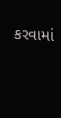કરવામાં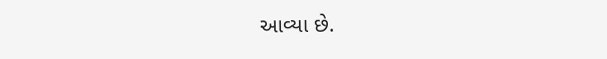આવ્યા છે.